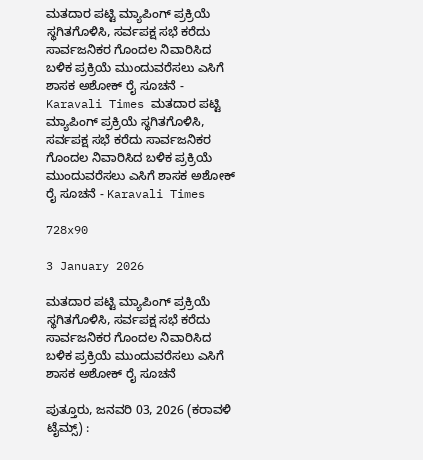ಮತದಾರ ಪಟ್ಟಿ ಮ್ಯಾಪಿಂಗ್ ಪ್ರಕ್ರಿಯೆ ಸ್ಥಗಿತಗೊಳಿಸಿ, ಸರ್ವಪಕ್ಷ ಸಭೆ ಕರೆದು ಸಾರ್ವಜನಿಕರ ಗೊಂದಲ ನಿವಾರಿಸಿದ ಬಳಿಕ ಪ್ರಕ್ರಿಯೆ ಮುಂದುವರೆಸಲು ಎಸಿಗೆ ಶಾಸಕ ಅಶೋಕ್ ರೈ ಸೂಚನೆ - Karavali Times ಮತದಾರ ಪಟ್ಟಿ ಮ್ಯಾಪಿಂಗ್ ಪ್ರಕ್ರಿಯೆ ಸ್ಥಗಿತಗೊಳಿಸಿ, ಸರ್ವಪಕ್ಷ ಸಭೆ ಕರೆದು ಸಾರ್ವಜನಿಕರ ಗೊಂದಲ ನಿವಾರಿಸಿದ ಬಳಿಕ ಪ್ರಕ್ರಿಯೆ ಮುಂದುವರೆಸಲು ಎಸಿಗೆ ಶಾಸಕ ಅಶೋಕ್ ರೈ ಸೂಚನೆ - Karavali Times

728x90

3 January 2026

ಮತದಾರ ಪಟ್ಟಿ ಮ್ಯಾಪಿಂಗ್ ಪ್ರಕ್ರಿಯೆ ಸ್ಥಗಿತಗೊಳಿಸಿ, ಸರ್ವಪಕ್ಷ ಸಭೆ ಕರೆದು ಸಾರ್ವಜನಿಕರ ಗೊಂದಲ ನಿವಾರಿಸಿದ ಬಳಿಕ ಪ್ರಕ್ರಿಯೆ ಮುಂದುವರೆಸಲು ಎಸಿಗೆ ಶಾಸಕ ಅಶೋಕ್ ರೈ ಸೂಚನೆ

ಪುತ್ತೂರು, ಜನವರಿ 03, 2026 (ಕರಾವಳಿ ಟೈಮ್ಸ್) :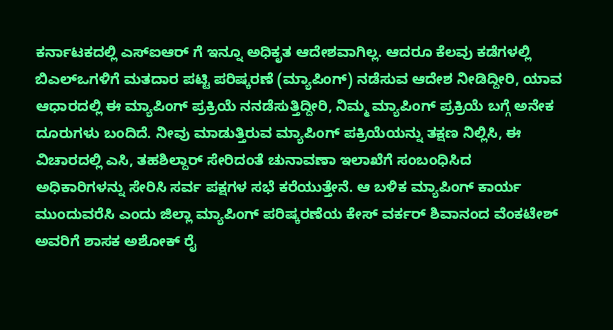ಕರ್ನಾಟಕದಲ್ಲಿ ಎಸ್‍ಐಆರ್ ಗೆ ಇನ್ನೂ ಅಧಿಕೃತ ಆದೇಶವಾಗಿಲ್ಲ. ಆದರೂ ಕೆಲವು ಕಡೆಗಳಲ್ಲಿ ಬಿಎಲ್‍ಒಗಳಿಗೆ ಮತದಾರ ಪಟ್ಟಿ ಪರಿಷ್ಕರಣೆ (ಮ್ಯಾಪಿಂಗ್) ನಡೆಸುವ ಆದೇಶ ನೀಡಿದ್ದೀರಿ, ಯಾವ ಆಧಾರದಲ್ಲಿ ಈ ಮ್ಯಾಪಿಂಗ್ ಪ್ರಕ್ರಿಯೆ ನನಡೆಸುತ್ತಿದ್ದೀರಿ, ನಿಮ್ಮ ಮ್ಯಾಪಿಂಗ್ ಪ್ರಕ್ರಿಯೆ ಬಗ್ಗೆ ಅನೇಕ ದೂರುಗಳು ಬಂದಿದೆ. ನೀವು ಮಾಡುತ್ತಿರುವ ಮ್ಯಾಪಿಂಗ್ ಪಕ್ರಿಯೆಯನ್ನು ತಕ್ಷಣ ನಿಲ್ಲಿಸಿ, ಈ ವಿಚಾರದಲ್ಲಿ ಎಸಿ, ತಹಶಿಲ್ದಾರ್ ಸೇರಿದಂತೆ ಚುನಾವಣಾ ಇಲಾಖೆಗೆ ಸಂಬಂಧಿಸಿದ ಅಧಿಕಾರಿಗಳನ್ನು ಸೇರಿಸಿ ಸರ್ವ ಪಕ್ಷಗಳ ಸಭೆ ಕರೆಯುತ್ತೇನೆ. ಆ ಬಳಿಕ ಮ್ಯಾಪಿಂಗ್ ಕಾರ್ಯ ಮುಂದುವರೆಸಿ ಎಂದು ಜಿಲ್ಲಾ ಮ್ಯಾಪಿಂಗ್ ಪರಿಷ್ಕರಣೆಯ ಕೇಸ್ ವರ್ಕರ್ ಶಿವಾನಂದ ವೆಂಕಟೇಶ್ ಅವರಿಗೆ ಶಾಸಕ ಅಶೋಕ್ ರೈ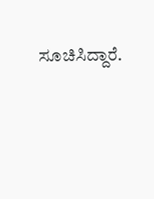ಸೂಚಿಸಿದ್ದಾರೆ.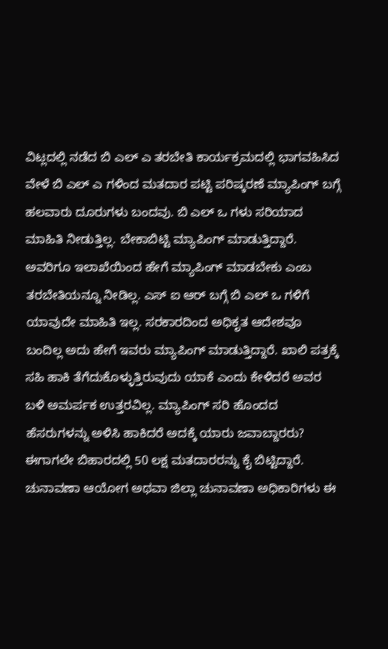ವಿಟ್ಲದಲ್ಲಿ ನಡೆದ ಬಿ ಎಲ್ ಎ ತರಬೇತಿ ಕಾರ್ಯಕ್ರಮದಲ್ಲಿ ಭಾಗವಹಿಸಿದ ವೇಳೆ ಬಿ ಎಲ್ ಎ ಗಳಿಂದ ಮತದಾರ ಪಟ್ಟಿ ಪರಿಷ್ಕರಣೆ ಮ್ಯಾಪಿಂಗ್ ಬಗ್ಗೆ ಹಲವಾರು ದೂರುಗಳು ಬಂದವು. ಬಿ ಎಲ್ ಒ ಗಳು ಸರಿಯಾದ ಮಾಹಿತಿ ನೀಡುತ್ತಿಲ್ಲ. ಬೇಕಾಬಿಟ್ಟಿ ಮ್ಯಾಪಿಂಗ್ ಮಾಡುತ್ತಿದ್ದಾರೆ. ಅವರಿಗೂ ಇಲಾಖೆಯಿಂದ ಹೇಗೆ ಮ್ಯಾಪಿಂಗ್ ಮಾಡಬೇಕು ಎಂಬ ತರಬೇತಿಯನ್ನೂ ನೀಡಿಲ್ಲ. ಎಸ್ ಐ ಆರ್ ಬಗ್ಗೆ ಬಿ ಎಲ್ ಒ ಗಳಿಗೆ ಯಾವುದೇ ಮಾಹಿತಿ ಇಲ್ಲ. ಸರಕಾರದಿಂದ ಅಧಿಕೃತ ಆದೇಶವೂ ಬಂದಿಲ್ಲ ಅದು ಹೇಗೆ ಇವರು ಮ್ಯಾಪಿಂಗ್ ಮಾಡುತ್ತಿದ್ದಾರೆ. ಖಾಲಿ ಪತ್ರಕ್ಕೆ ಸಹಿ ಹಾಕಿ ತೆಗೆದುಕೊಳ್ಳುತ್ತಿರುವುದು ಯಾಕೆ ಎಂದು ಕೇಳಿದರೆ ಅವರ ಬಳಿ ಅಮರ್ಪಕ ಉತ್ತರವಿಲ್ಲ. ಮ್ಯಾಪಿಂಗ್ ಸರಿ ಹೊಂದದ ಹೆಸರುಗಳನ್ನು ಅಳಿಸಿ ಹಾಕಿದರೆ ಅದಕ್ಕೆ ಯಾರು ಜವಾಬ್ದಾರರು? ಈಗಾಗಲೇ ಬಿಹಾರದಲ್ಲಿ 50 ಲಕ್ಷ ಮತದಾರರನ್ನು ಕೈ ಬಿಟ್ಟಿದ್ದಾರೆ. ಚುನಾವಣಾ ಆಯೋಗ ಅಥವಾ ಜಿಲ್ಲಾ ಚುನಾವಣಾ ಅಧಿಕಾರಿಗಳು ಈ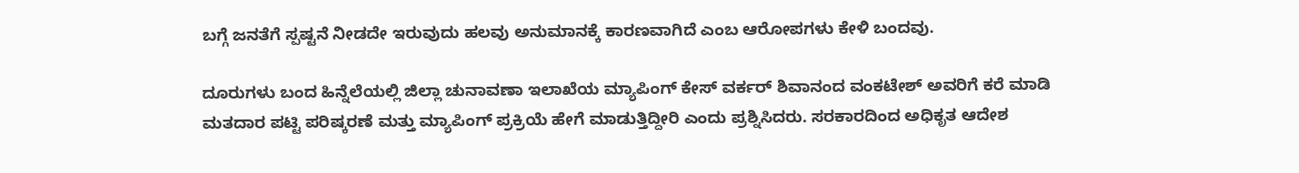ಬಗ್ಗೆ ಜನತೆಗೆ ಸ್ಪಷ್ಟನೆ ನೀಡದೇ ಇರುವುದು ಹಲವು ಅನುಮಾನಕ್ಕೆ ಕಾರಣವಾಗಿದೆ ಎಂಬ ಆರೋಪಗಳು ಕೇಳಿ ಬಂದವು.

ದೂರುಗಳು ಬಂದ ಹಿನ್ನೆಲೆಯಲ್ಲಿ ಜಿಲ್ಲಾ ಚುನಾವಣಾ ಇಲಾಖೆಯ ಮ್ಯಾಪಿಂಗ್ ಕೇಸ್ ವರ್ಕರ್ ಶಿವಾನಂದ ವಂಕಟೇಶ್ ಅವರಿಗೆ ಕರೆ ಮಾಡಿ ಮತದಾರ ಪಟ್ಟಿ ಪರಿಷ್ಕರಣೆ ಮತ್ತು ಮ್ಯಾಪಿಂಗ್ ಪ್ರಕ್ರಿಯೆ ಹೇಗೆ ಮಾಡುತ್ತಿದ್ದೀರಿ ಎಂದು ಪ್ರಶ್ನಿಸಿದರು. ಸರಕಾರದಿಂದ ಅಧಿಕೃತ ಆದೇಶ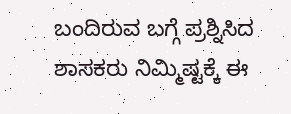ಬಂದಿರುವ ಬಗ್ಗೆ ಪ್ರಶ್ನಿಸಿದ ಶಾಸಕರು ನಿಮ್ಮಿಷ್ಟಕ್ಕೆ ಈ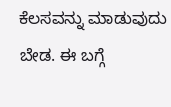ಕೆಲಸವನ್ನು ಮಾಡುವುದು ಬೇಡ. ಈ ಬಗ್ಗೆ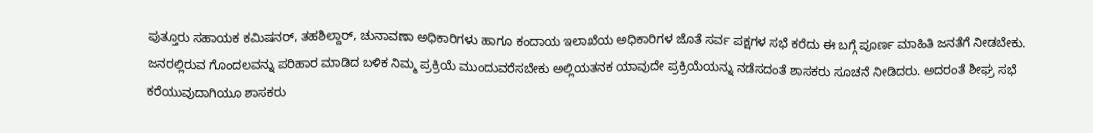ಪುತ್ತೂರು ಸಹಾಯಕ ಕಮಿಷನರ್, ತಹಶಿಲ್ದಾರ್, ಚುನಾವಣಾ ಅಧಿಕಾರಿಗಳು ಹಾಗೂ ಕಂದಾಯ ಇಲಾಖೆಯ ಅಧಿಕಾರಿಗಳ ಜೊತೆ ಸರ್ವ ಪಕ್ಷಗಳ ಸಭೆ ಕರೆದು ಈ ಬಗ್ಗೆ ಪೂರ್ಣ ಮಾಹಿತಿ ಜನತೆಗೆ ನೀಡಬೇಕು. ಜನರಲ್ಲಿರುವ ಗೊಂದಲವನ್ನು ಪರಿಹಾರ ಮಾಡಿದ ಬಳಿಕ ನಿಮ್ಮ ಪ್ರಕ್ರಿಯೆ ಮುಂದುವರೆಸಬೇಕು ಅಲ್ಲಿಯತನಕ ಯಾವುದೇ ಪ್ರಕ್ರಿಯೆಯನ್ನು ನಡೆಸದಂತೆ ಶಾಸಕರು ಸೂಚನೆ ನೀಡಿದರು. ಅದರಂತೆ ಶೀಘ್ರ ಸಭೆ ಕರೆಯುವುದಾಗಿಯೂ ಶಾಸಕರು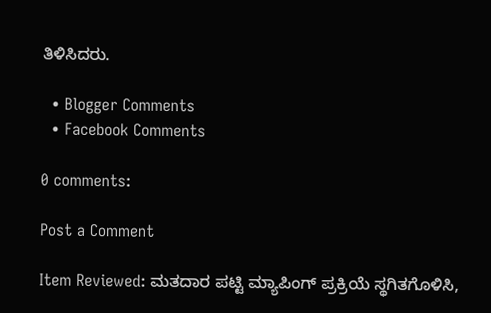ತಿಳಿಸಿದರು.

  • Blogger Comments
  • Facebook Comments

0 comments:

Post a Comment

Item Reviewed: ಮತದಾರ ಪಟ್ಟಿ ಮ್ಯಾಪಿಂಗ್ ಪ್ರಕ್ರಿಯೆ ಸ್ಥಗಿತಗೊಳಿಸಿ,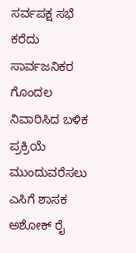ಸರ್ವಪಕ್ಷ ಸಭೆ ಕರೆದು ಸಾರ್ವಜನಿಕರ ಗೊಂದಲ ನಿವಾರಿಸಿದ ಬಳಿಕ ಪ್ರಕ್ರಿಯೆ ಮುಂದುವರೆಸಲು ಎಸಿಗೆ ಶಾಸಕ ಅಶೋಕ್ ರೈ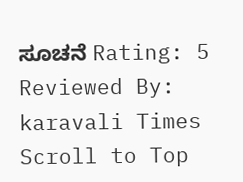ಸೂಚನೆ Rating: 5 Reviewed By: karavali Times
Scroll to Top